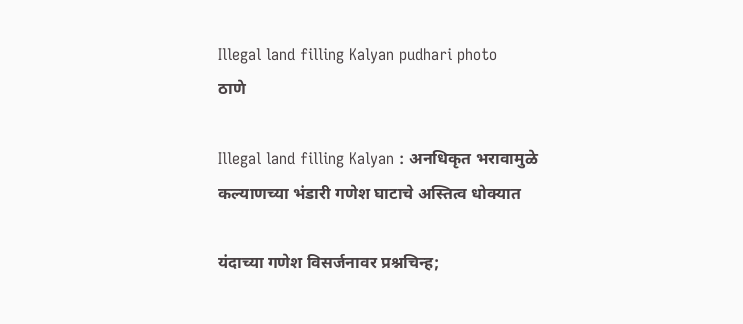Illegal land filling Kalyan pudhari photo
ठाणे

Illegal land filling Kalyan : अनधिकृत भरावामुळे कल्याणच्या भंडारी गणेश घाटाचे अस्तित्व धोक्यात

यंदाच्या गणेश विसर्जनावर प्रश्नचिन्ह;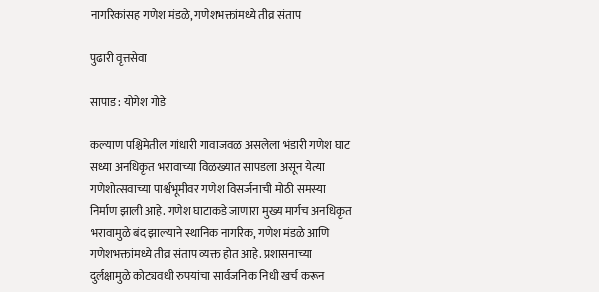नागरिकांसह गणेश मंडळे, गणेशभक्तांमध्ये तीव्र संताप

पुढारी वृत्तसेवा

सापाड : योगेश गोडे

कल्याण पश्चिमेतील गांधारी गावाजवळ असलेला भंडारी गणेश घाट सध्या अनधिकृत भरावाच्या विळख्यात सापडला असून येत्या गणेशोत्सवाच्या पार्श्वभूमीवर गणेश विसर्जनाची मोठी समस्या निर्माण झाली आहे. गणेश घाटाकडे जाणारा मुख्य मार्गच अनधिकृत भरावामुळे बंद झाल्याने स्थानिक नागरिक, गणेश मंडळे आणि गणेशभक्तांमध्ये तीव्र संताप व्यक्त होत आहे. प्रशासनाच्या दुर्लक्षामुळे कोट्यवधी रुपयांचा सार्वजनिक निधी खर्च करून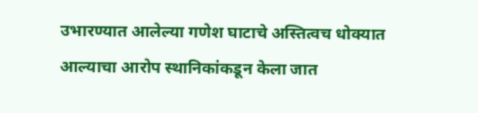उभारण्यात आलेल्या गणेश घाटाचे अस्तित्वच धोक्यात आल्याचा आरोप स्थानिकांकडून केला जात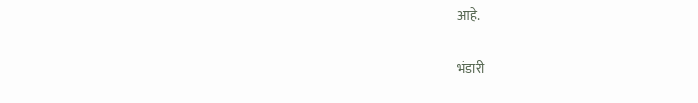आहे.

भंडारी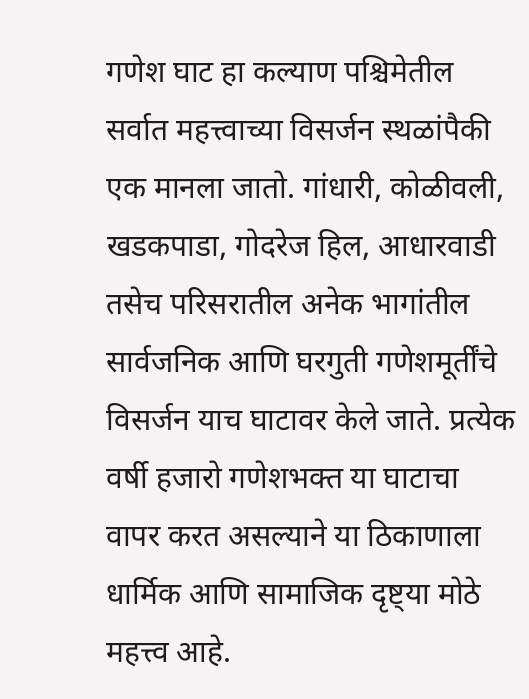गणेश घाट हा कल्याण पश्चिमेतील सर्वात महत्त्वाच्या विसर्जन स्थळांपैकी एक मानला जातो. गांधारी, कोळीवली, खडकपाडा, गोदरेज हिल, आधारवाडी तसेच परिसरातील अनेक भागांतील सार्वजनिक आणि घरगुती गणेशमूर्तींचे विसर्जन याच घाटावर केले जाते. प्रत्येक वर्षी हजारो गणेशभक्त या घाटाचा वापर करत असल्याने या ठिकाणाला धार्मिक आणि सामाजिक दृष्ट्या मोठे महत्त्व आहे.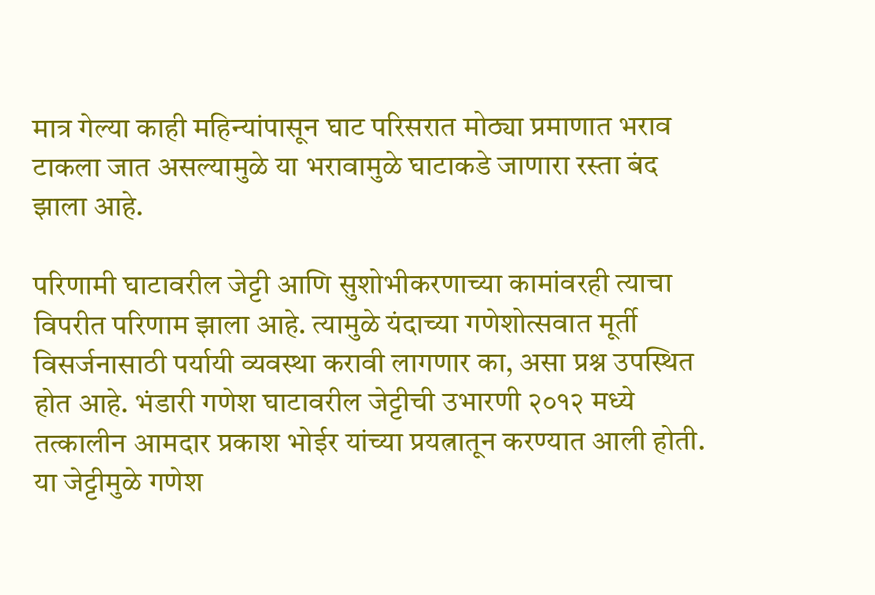मात्र गेल्या काही महिन्यांपासून घाट परिसरात मोठ्या प्रमाणात भराव टाकला जात असल्यामुळे या भरावामुळे घाटाकडे जाणारा रस्ता बंद झाला आहे.

परिणामी घाटावरील जेट्टी आणि सुशोभीकरणाच्या कामांवरही त्याचा विपरीत परिणाम झाला आहे. त्यामुळे यंदाच्या गणेशोत्सवात मूर्ती विसर्जनासाठी पर्यायी व्यवस्था करावी लागणार का, असा प्रश्न उपस्थित होत आहे. भंडारी गणेश घाटावरील जेट्टीची उभारणी २०१२ मध्ये तत्कालीन आमदार प्रकाश भोईर यांच्या प्रयत्नातून करण्यात आली होती. या जेट्टीमुळे गणेश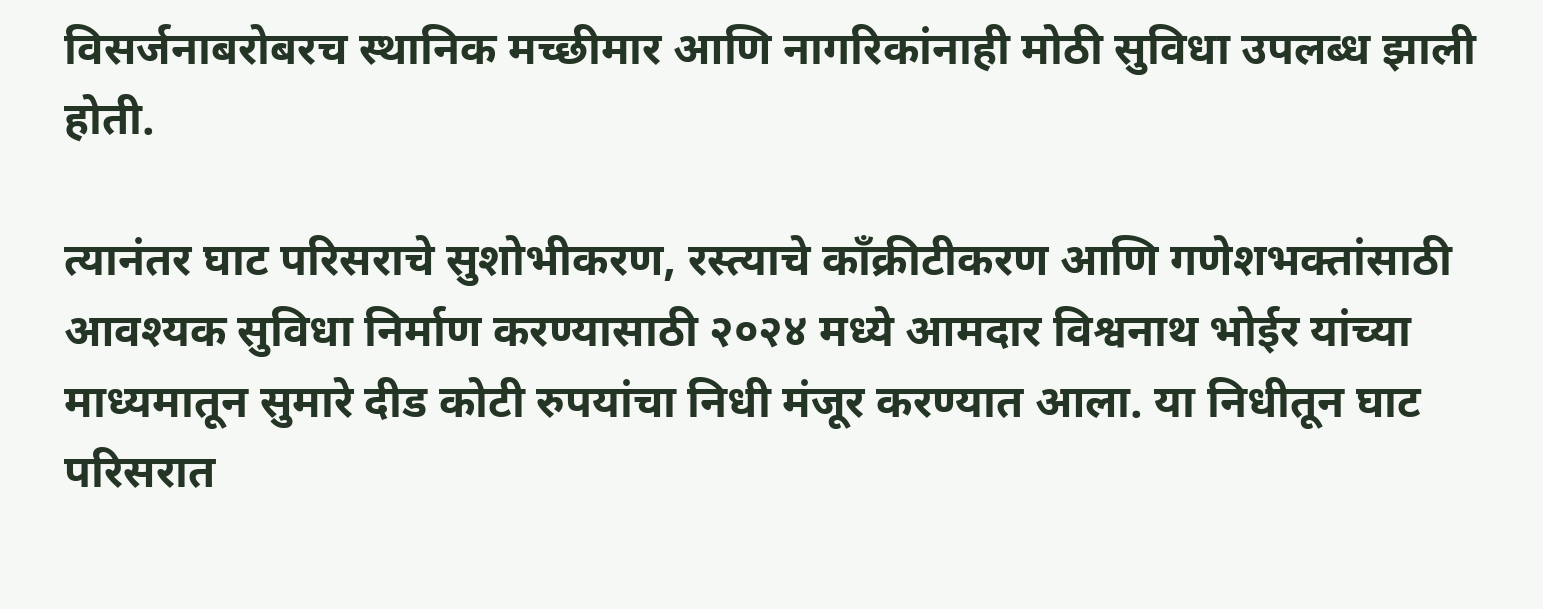विसर्जनाबरोबरच स्थानिक मच्छीमार आणि नागरिकांनाही मोठी सुविधा उपलब्ध झाली होती.

त्यानंतर घाट परिसराचे सुशोभीकरण, रस्त्याचे काँक्रीटीकरण आणि गणेशभक्तांसाठी आवश्यक सुविधा निर्माण करण्यासाठी २०२४ मध्ये आमदार विश्वनाथ भोईर यांच्या माध्यमातून सुमारे दीड कोटी रुपयांचा निधी मंजूर करण्यात आला. या निधीतून घाट परिसरात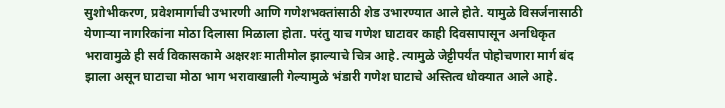सुशोभीकरण, प्रवेशमार्गाची उभारणी आणि गणेशभक्तांसाठी शेड उभारण्यात आले होते. यामुळे विसर्जनासाठी येणाऱ्या नागरिकांना मोठा दिलासा मिळाला होता. परंतु याच गणेश घाटावर काही दिवसापासून अनधिकृत भरावामुळे ही सर्व विकासकामे अक्षरशः मातीमोल झाल्याचे चित्र आहे. त्यामुळे जेट्टीपर्यंत पोहोचणारा मार्ग बंद झाला असून घाटाचा मोठा भाग भरावाखाली गेल्यामुळे भंडारी गणेश घाटाचे अस्तित्व धोक्यात आले आहे.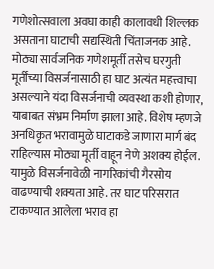गणेशोत्सवाला अवघा काही कालावधी शिल्लक असताना घाटाची सद्यस्थिती चिंताजनक आहे. मोठ्या सार्वजनिक गणेशमूर्ती तसेच घरगुती मूर्तींच्या विसर्जनासाठी हा घाट अत्यंत महत्त्वाचा असल्याने यंदा विसर्जनाची व्यवस्था कशी होणार, याबाबत संभ्रम निर्माण झाला आहे. विशेष म्हणजे अनधिकृत भरावामुळे घाटाकडे जाणारा मार्ग बंद राहिल्यास मोठ्या मूर्ती वाहून नेणे अशक्य होईल. यामुळे विसर्जनावेळी नागरिकांची गैरसोय वाढण्याची शक्यता आहे. तर घाट परिसरात टाकण्यात आलेला भराव हा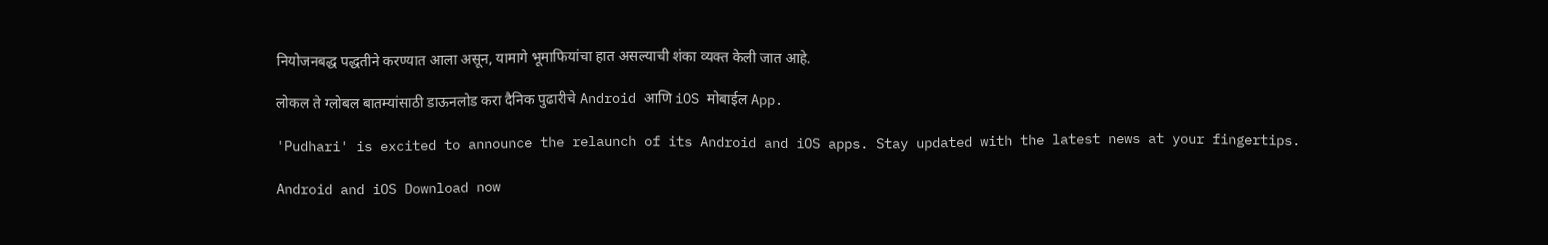नियोजनबद्ध पद्धतीने करण्यात आला असून, यामागे भूमाफियांचा हात असल्याची शंका व्यक्त केली जात आहे.

लोकल ते ग्लोबल बातम्यांसाठी डाऊनलोड करा दैनिक पुढारीचे Android आणि iOS मोबाईल App.

'Pudhari' is excited to announce the relaunch of its Android and iOS apps. Stay updated with the latest news at your fingertips.

Android and iOS Download now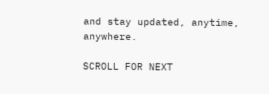and stay updated, anytime, anywhere.

SCROLL FOR NEXT